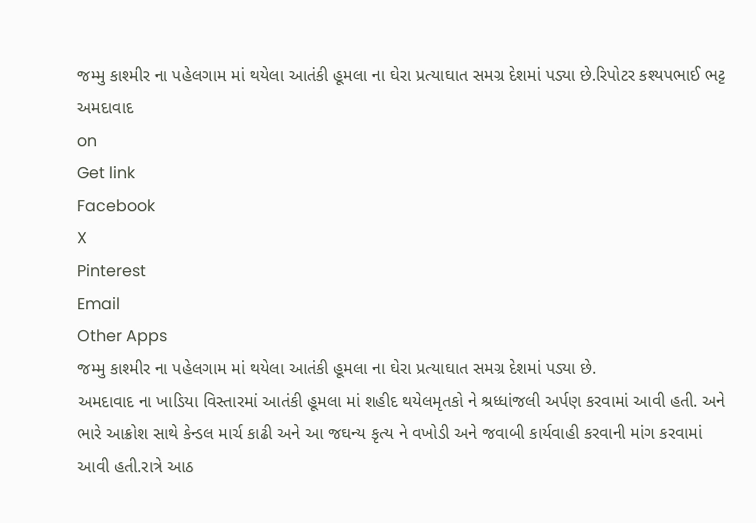જમ્મુ કાશ્મીર ના પહેલગામ માં થયેલા આતંકી હૂમલા ના ઘેરા પ્રત્યાઘાત સમગ્ર દેશમાં પડ્યા છે.રિપોટર કશ્યપભાઈ ભટ્ટ અમદાવાદ
on
Get link
Facebook
X
Pinterest
Email
Other Apps
જમ્મુ કાશ્મીર ના પહેલગામ માં થયેલા આતંકી હૂમલા ના ઘેરા પ્રત્યાઘાત સમગ્ર દેશમાં પડ્યા છે.
અમદાવાદ ના ખાડિયા વિસ્તારમાં આતંકી હૂમલા માં શહીદ થયેલમૃતકો ને શ્રધ્ધાંજલી અર્પણ કરવામાં આવી હતી. અને ભારે આક્રોશ સાથે કેન્ડલ માર્ચ કાઢી અને આ જઘન્ય કૃત્ય ને વખોડી અને જવાબી કાર્યવાહી કરવાની માંગ કરવામાં આવી હતી.રાત્રે આઠ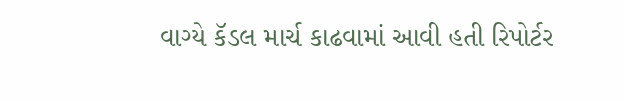વાગ્યે કૅડલ માર્ચ કાઢવામાં આવી હતી રિપોર્ટર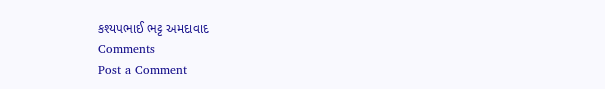કશ્યપભાઈ ભટ્ટ અમદાવાદ
Comments
Post a Comment